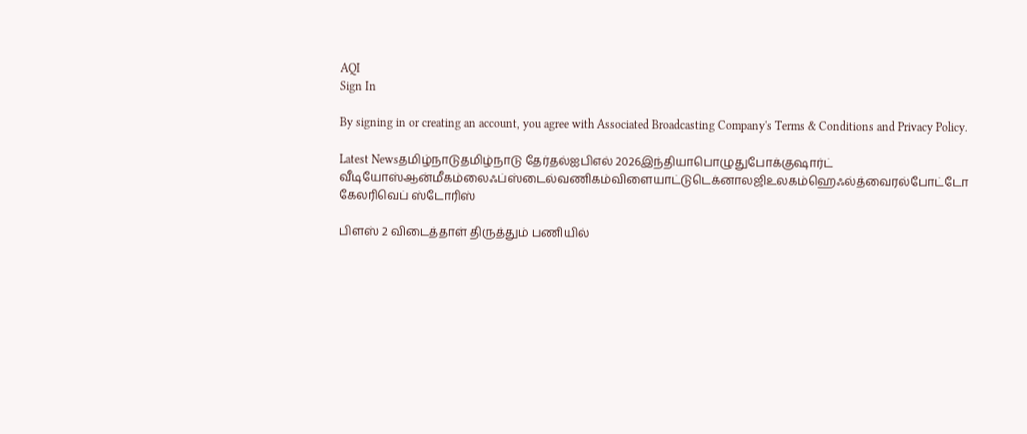AQI
Sign In

By signing in or creating an account, you agree with Associated Broadcasting Company's Terms & Conditions and Privacy Policy.

Latest Newsதமிழ்நாடுதமிழ்நாடு தேர்தல்ஐபிஎல் 2026இந்தியாபொழுதுபோக்குஷார்ட் வீடியோஸ்ஆன்மீகம்லைஃப்ஸ்டைல்வணிகம்விளையாட்டுடெக்னாலஜிஉலகம்ஹெஃல்த்வைரல்போட்டோ கேலரிவெப் ஸ்டோரிஸ்

பிளஸ் 2 விடைத்தாள் திருத்தும் பணியில்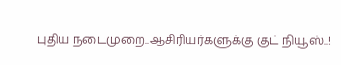புதிய நடைமுறை..ஆசிரியர்களுக்கு குட் நியூஸ்..!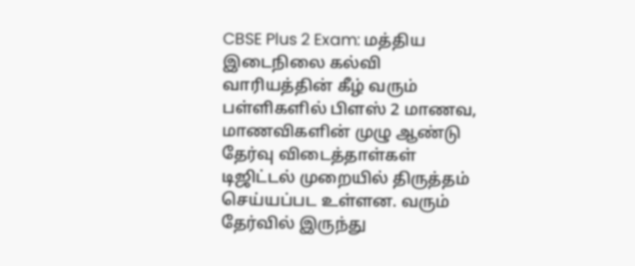CBSE Plus 2 Exam: மத்திய இடைநிலை கல்வி வாரியத்தின் கீழ் வரும் பள்ளிகளில் பிளஸ் 2 மாணவ, மாணவிகளின் முழு ஆண்டு தேர்வு விடைத்தாள்கள் டிஜிட்டல் முறையில் திருத்தம் செய்யப்பட உள்ளன. வரும் தேர்வில் இருந்து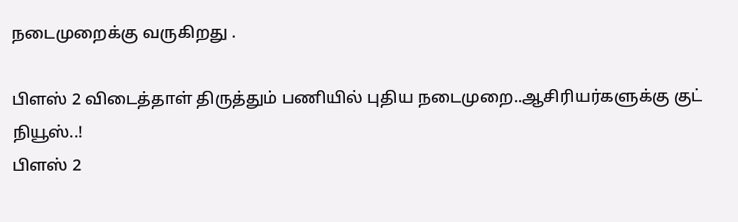நடைமுறைக்கு வருகிறது .

பிளஸ் 2 விடைத்தாள் திருத்தும் பணியில் புதிய நடைமுறை..ஆசிரியர்களுக்கு குட் நியூஸ்..!
பிளஸ் 2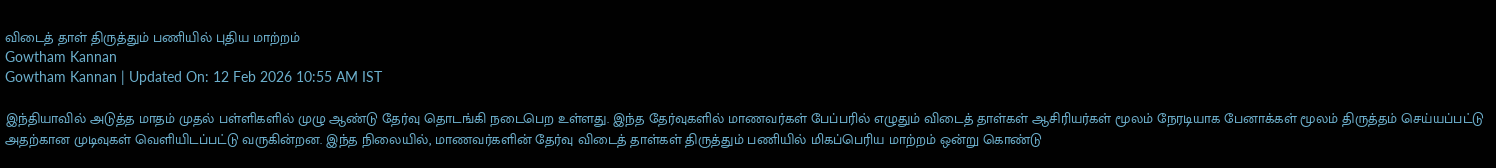விடைத் தாள் திருத்தும் பணியில் புதிய மாற்றம்
Gowtham Kannan
Gowtham Kannan | Updated On: 12 Feb 2026 10:55 AM IST

இந்தியாவில் அடுத்த மாதம் முதல் பள்ளிகளில் முழு ஆண்டு தேர்வு தொடங்கி நடைபெற உள்ளது. இந்த தேர்வுகளில் மாணவர்கள் பேப்பரில் எழுதும் விடைத் தாள்கள் ஆசிரியர்கள் மூலம் நேரடியாக பேனாக்கள் மூலம் திருத்தம் செய்யப்பட்டு அதற்கான முடிவுகள் வெளியிடப்பட்டு வருகின்றன. இந்த நிலையில், மாணவர்களின் தேர்வு விடைத் தாள்கள் திருத்தும் பணியில் மிகப்பெரிய மாற்றம் ஒன்று கொண்டு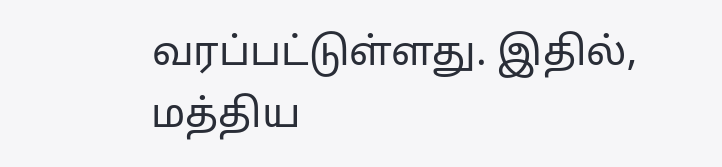வரப்பட்டுள்ளது. இதில், மத்திய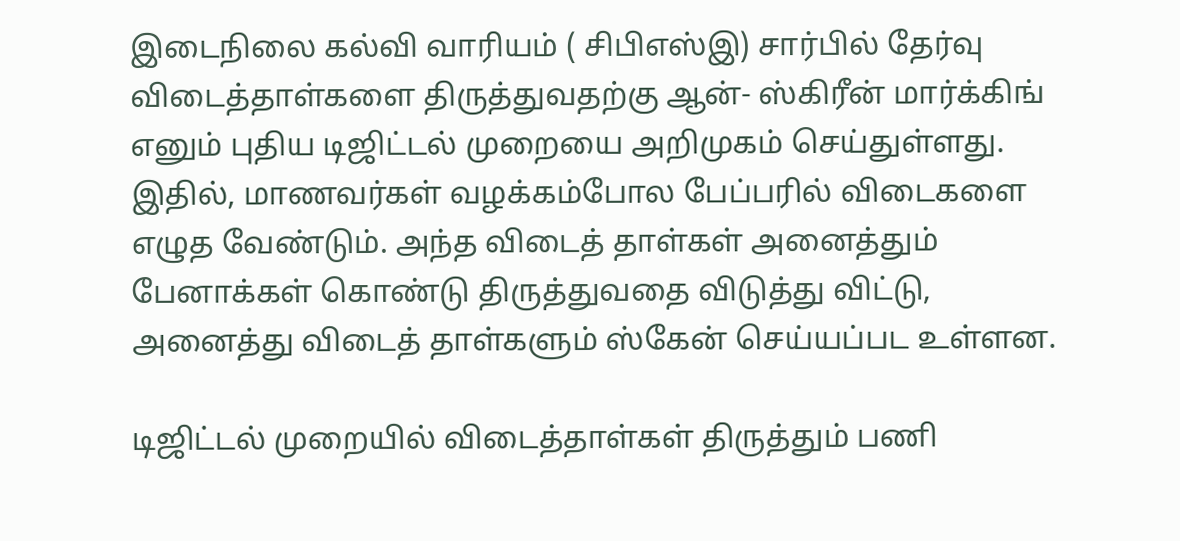இடைநிலை கல்வி வாரியம் ( சிபிஎஸ்இ) சார்பில் தேர்வு விடைத்தாள்களை திருத்துவதற்கு ஆன்- ஸ்கிரீன் மார்க்கிங் எனும் புதிய டிஜிட்டல் முறையை அறிமுகம் செய்துள்ளது. இதில், மாணவர்கள் வழக்கம்போல பேப்பரில் விடைகளை எழுத வேண்டும். அந்த விடைத் தாள்கள் அனைத்தும் பேனாக்கள் கொண்டு திருத்துவதை விடுத்து விட்டு, அனைத்து விடைத் தாள்களும் ஸ்கேன் செய்யப்பட உள்ளன.

டிஜிட்டல் முறையில் விடைத்தாள்கள் திருத்தும் பணி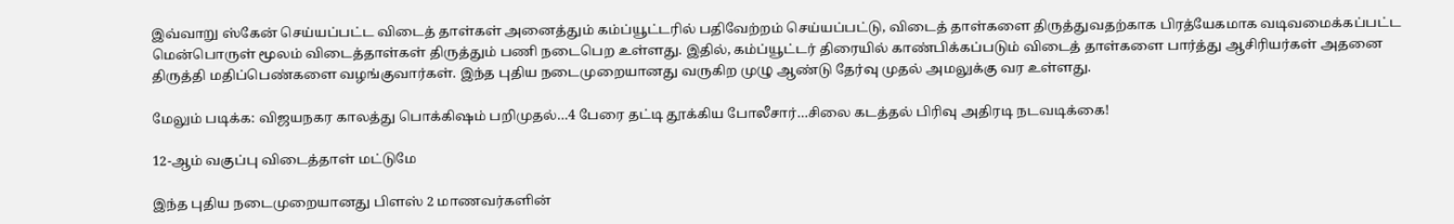இவ்வாறு ஸ்கேன் செய்யப்பட்ட விடைத் தாள்கள் அனைத்தும் கம்ப்யூட்டரில் பதிவேற்றம் செய்யப்பட்டு, விடைத் தாள்களை திருத்துவதற்காக பிரத்யேகமாக வடிவமைக்கப்பட்ட மென்பொருள் மூலம் விடைத்தாள்கள் திருத்தும் பணி நடைபெற உள்ளது. இதில், கம்ப்யூட்டர் திரையில் காண்பிக்கப்படும் விடைத் தாள்களை பார்த்து ஆசிரியர்கள் அதனை திருத்தி மதிப்பெண்களை வழங்குவார்கள். இந்த புதிய நடைமுறையானது வருகிற முழு ஆண்டு தேர்வு முதல் அமலுக்கு வர உள்ளது.

மேலும் படிக்க: விஜயநகர காலத்து பொக்கிஷம் பறிமுதல்…4 பேரை தட்டி தூக்கிய போலீசார்…சிலை கடத்தல் பிரிவு அதிரடி நடவடிக்கை!

12-ஆம் வகுப்பு விடைத்தாள் மட்டுமே

இந்த புதிய நடைமுறையானது பிளஸ் 2 மாணவர்களின்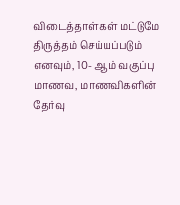விடைத்தாள்கள் மட்டுமே திருத்தம் செய்யப்படும் எனவும், 10- ஆம் வகுப்பு மாணவ, மாணவிகளின் தேர்வு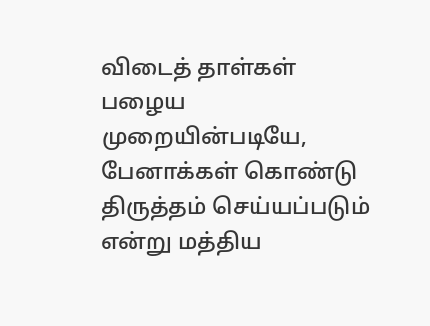விடைத் தாள்கள் பழைய முறையின்படியே, பேனாக்கள் கொண்டு திருத்தம் செய்யப்படும் என்று மத்திய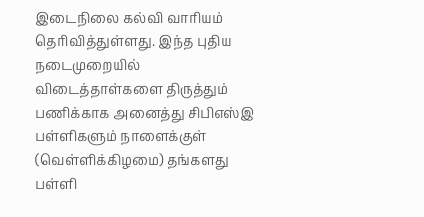இடைநிலை கல்வி வாரியம் தெரிவித்துள்ளது. இந்த புதிய நடைமுறையில் விடைத்தாள்களை திருத்தும் பணிக்காக அனைத்து சிபிஎஸ்இ பள்ளிகளும் நாளைக்குள்  (வெள்ளிக்கிழமை) தங்களது பள்ளி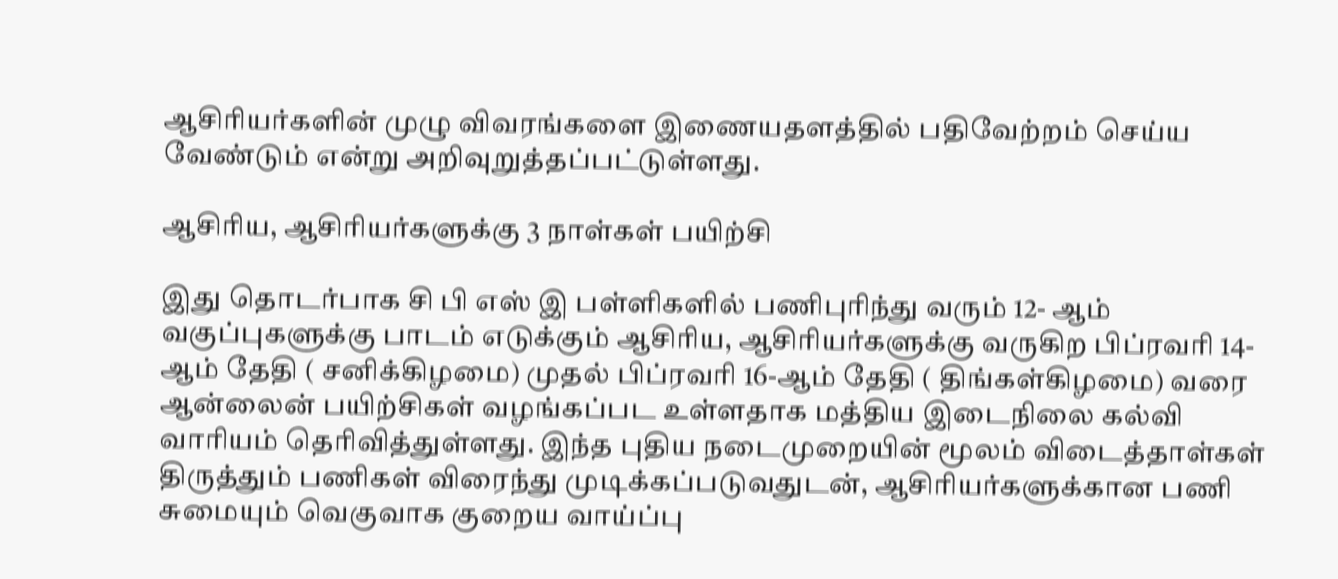ஆசிரியர்களின் முழு விவரங்களை இணையதளத்தில் பதிவேற்றம் செய்ய வேண்டும் என்று அறிவுறுத்தப்பட்டுள்ளது.

ஆசிரிய, ஆசிரியர்களுக்கு 3 நாள்கள் பயிற்சி

இது தொடர்பாக சி பி எஸ் இ பள்ளிகளில் பணிபுரிந்து வரும் 12- ஆம் வகுப்புகளுக்கு பாடம் எடுக்கும் ஆசிரிய, ஆசிரியர்களுக்கு வருகிற பிப்ரவரி 14-ஆம் தேதி ( சனிக்கிழமை) முதல் பிப்ரவரி 16-ஆம் தேதி ( திங்கள்கிழமை) வரை ஆன்லைன் பயிற்சிகள் வழங்கப்பட உள்ளதாக மத்திய இடைநிலை கல்வி வாரியம் தெரிவித்துள்ளது. இந்த புதிய நடைமுறையின் மூலம் விடைத்தாள்கள் திருத்தும் பணிகள் விரைந்து முடிக்கப்படுவதுடன், ஆசிரியர்களுக்கான பணி சுமையும் வெகுவாக குறைய வாய்ப்பு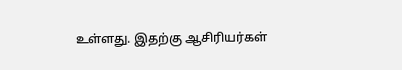உள்ளது. இதற்கு ஆசிரியர்கள்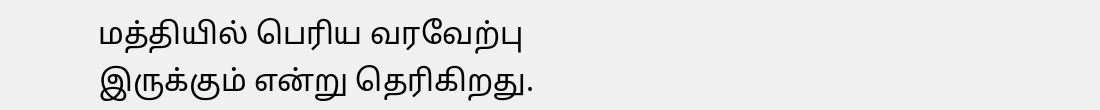மத்தியில் பெரிய வரவேற்பு இருக்கும் என்று தெரிகிறது.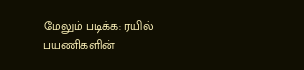மேலும் படிக்க: ரயில் பயணிகளின்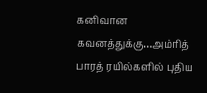கனிவான கவனத்துக்கு…அம்ரித் பாரத் ரயில்களில் புதிய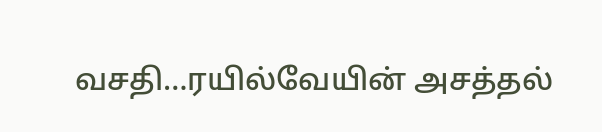வசதி…ரயில்வேயின் அசத்தல்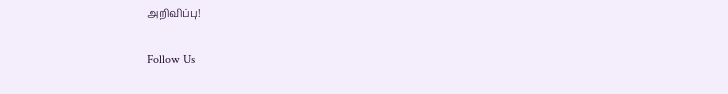அறிவிப்பு!

Follow Us